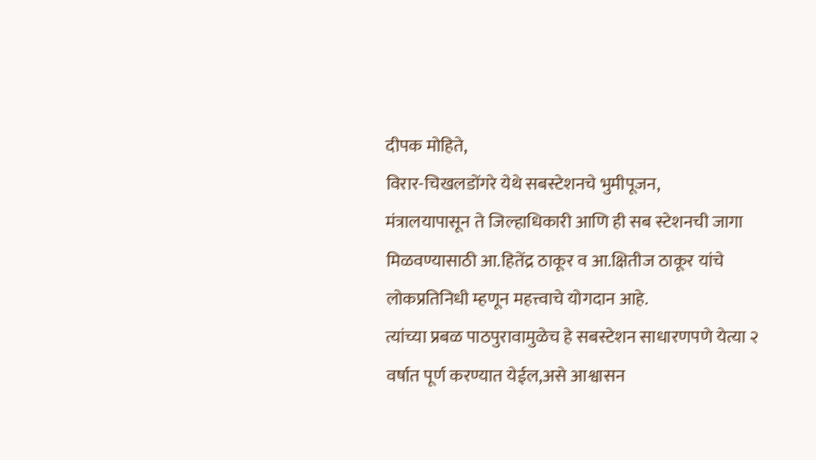दीपक मोहिते,
विरार-चिखलडोंगरे येथे सबस्टेशनचे भुमीपूजन,
मंत्रालयापासून ते जिल्हाधिकारी आणि ही सब स्टेशनची जागा मिळवण्यासाठी आ.हितेंद्र ठाकूर व आ.क्षितीज ठाकूर यांचे लोकप्रतिनिधी म्हणून महत्त्वाचे योगदान आहे.
त्यांच्या प्रबळ पाठपुरावामुळेच हे सबस्टेशन साधारणपणे येत्या २ वर्षात पूर्ण करण्यात येईल,असे आश्वासन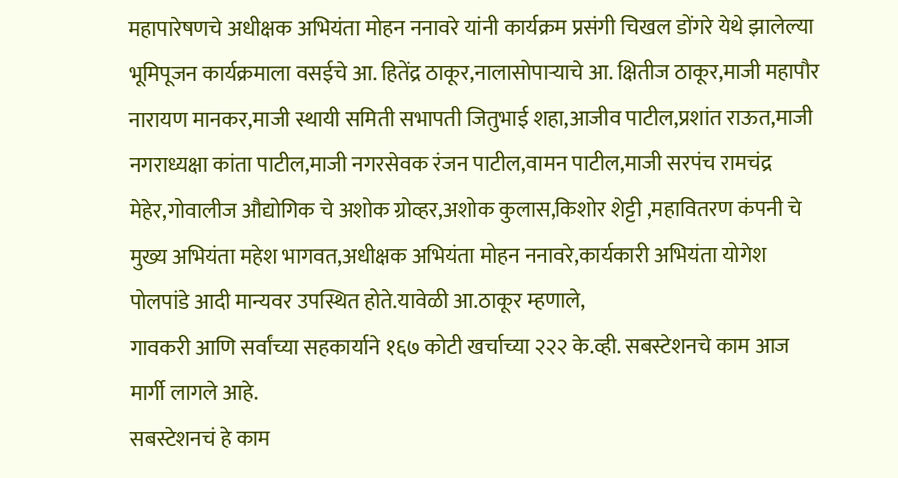महापारेषणचे अधीक्षक अभियंता मोहन ननावरे यांनी कार्यक्रम प्रसंगी चिखल डोंगरे येथे झालेल्या भूमिपूजन कार्यक्रमाला वसईचे आ. हितेंद्र ठाकूर,नालासोपाऱ्याचे आ. क्षितीज ठाकूर,माजी महापौर नारायण मानकर,माजी स्थायी समिती सभापती जितुभाई शहा,आजीव पाटील,प्रशांत राऊत,माजी नगराध्यक्षा कांता पाटील,माजी नगरसेवक रंजन पाटील,वामन पाटील,माजी सरपंच रामचंद्र मेहेर,गोवालीज औद्योगिक चे अशोक ग्रोव्हर,अशोक कुलास,किशोर शेट्टी ,महावितरण कंपनी चे मुख्य अभियंता महेश भागवत,अधीक्षक अभियंता मोहन ननावरे,कार्यकारी अभियंता योगेश पोलपांडे आदी मान्यवर उपस्थित होते.यावेळी आ.ठाकूर म्हणाले,
गावकरी आणि सर्वांच्या सहकार्याने १६७ कोटी खर्चाच्या २२२ के.व्ही. सबस्टेशनचे काम आज मार्गी लागले आहे.
सबस्टेशनचं हे काम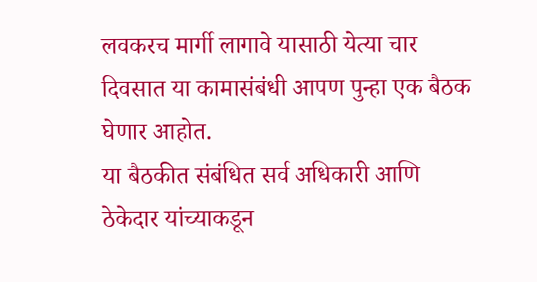लवकरच मार्गी लागावे यासाठी येत्या चार दिवसात या कामासंबंधी आपण पुन्हा एक बैठक घेणार आहोत.
या बैठकीत संबंधित सर्व अधिकारी आणि ठेकेदार यांच्याकडून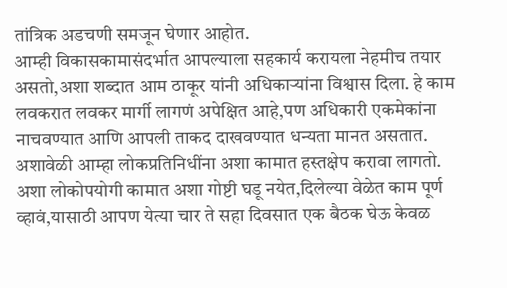तांत्रिक अडचणी समजून घेणार आहोत.
आम्ही विकासकामासंदर्भात आपल्याला सहकार्य करायला नेहमीच तयार असतो,अशा शब्दात आम ठाकूर यांनी अधिकाऱ्यांना विश्वास दिला. हे काम लवकरात लवकर मार्गी लागणं अपेक्षित आहे,पण अधिकारी एकमेकांना नाचवण्यात आणि आपली ताकद दाखवण्यात धन्यता मानत असतात.
अशावेळी आम्हा लोकप्रतिनिधींना अशा कामात हस्तक्षेप करावा लागतो. अशा लोकोपयोगी कामात अशा गोष्टी घडू नयेत,दिलेल्या वेळेत काम पूर्ण व्हावं,यासाठी आपण येत्या चार ते सहा दिवसात एक बैठक घेऊ केवळ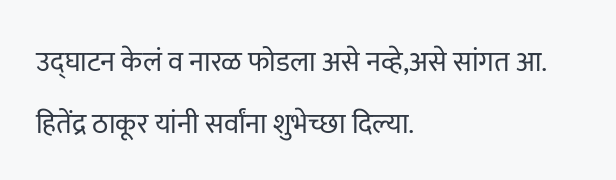उद्घाटन केलं व नारळ फोडला असे नव्हे,असे सांगत आ. हितेंद्र ठाकूर यांनी सर्वांना शुभेच्छा दिल्या.